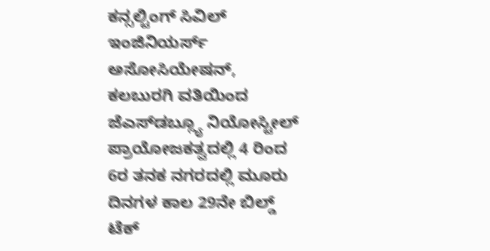ಕನ್ಸಲ್ಟಿಂಗ್ ಸಿವಿಲ್ ಇಂಜಿನಿಯರ್ಸ್ ಅಸೋಸಿಯೇಷನ್, ಕಲಬುರಗಿ ವತಿಯಿಂದ ಜೆಎಸ್‌ಡಬ್ಲ್ಯೂ ನಿಯೋಸ್ಟೀಲ್ ಪ್ರಾಯೋಜಕತ್ವದಲ್ಲಿ 4 ರಿಂದ 6ರ ತನಕ ನಗರದಲ್ಲಿ ಮೂರು ದಿನಗಳ ಕಾಲ 29ನೇ ಬಿಲ್ಡ್ ಟೆಕ್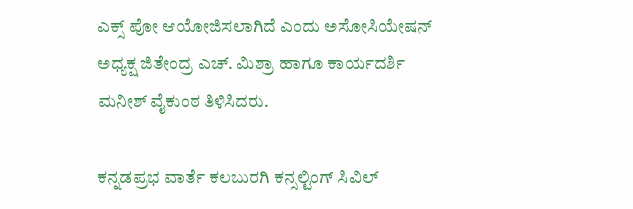ಎಕ್ಸ್ ಪೋ ಆಯೋಜಿಸಲಾಗಿದೆ ಎಂದು ಅಸೋಸಿಯೇಷನ್ ಅಧ್ಯಕ್ಷ ಜಿತೇಂದ್ರ ಎಚ್. ಮಿಶ್ರಾ ಹಾಗೂ ಕಾರ್ಯದರ್ಶಿ ಮನೀಶ್ ವೈಕುಂಠ ತಿಳಿಸಿದರು.

ಕನ್ನಡಪ್ರಭ ವಾರ್ತೆ ಕಲಬುರಗಿ ಕನ್ಸಲ್ಟಿಂಗ್ ಸಿವಿಲ್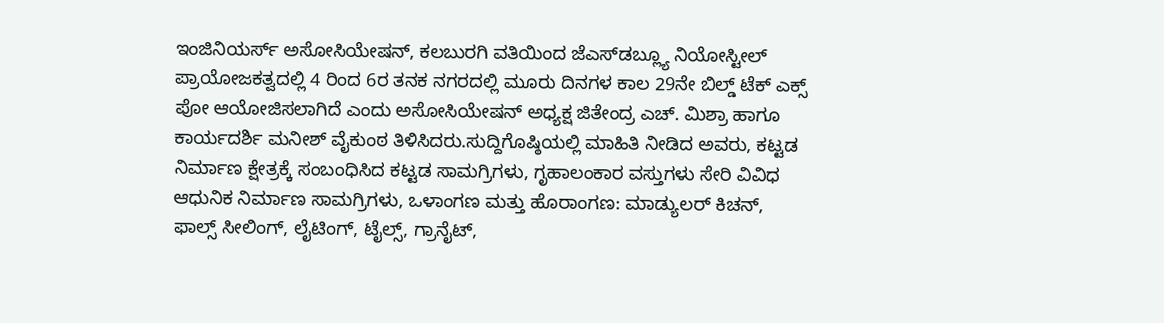ಇಂಜಿನಿಯರ್ಸ್ ಅಸೋಸಿಯೇಷನ್, ಕಲಬುರಗಿ ವತಿಯಿಂದ ಜೆಎಸ್‌ಡಬ್ಲ್ಯೂ ನಿಯೋಸ್ಟೀಲ್ ಪ್ರಾಯೋಜಕತ್ವದಲ್ಲಿ 4 ರಿಂದ 6ರ ತನಕ ನಗರದಲ್ಲಿ ಮೂರು ದಿನಗಳ ಕಾಲ 29ನೇ ಬಿಲ್ಡ್ ಟೆಕ್ ಎಕ್ಸ್ ಪೋ ಆಯೋಜಿಸಲಾಗಿದೆ ಎಂದು ಅಸೋಸಿಯೇಷನ್ ಅಧ್ಯಕ್ಷ ಜಿತೇಂದ್ರ ಎಚ್. ಮಿಶ್ರಾ ಹಾಗೂ ಕಾರ್ಯದರ್ಶಿ ಮನೀಶ್ ವೈಕುಂಠ ತಿಳಿಸಿದರು.ಸುದ್ದಿಗೊಷ್ಠಿಯಲ್ಲಿ ಮಾಹಿತಿ ನೀಡಿದ ಅವರು, ಕಟ್ಟಡ ನಿರ್ಮಾಣ ಕ್ಷೇತ್ರಕ್ಕೆ ಸಂಬಂಧಿಸಿದ ಕಟ್ಟಡ ಸಾಮಗ್ರಿಗಳು, ಗೃಹಾಲಂಕಾರ ವಸ್ತುಗಳು ಸೇರಿ ವಿವಿಧ ಆಧುನಿಕ ನಿರ್ಮಾಣ ಸಾಮಗ್ರಿಗಳು, ಒಳಾಂಗಣ ಮತ್ತು ಹೊರಾಂಗಣ: ಮಾಡ್ಯುಲರ್ ಕಿಚನ್, ಫಾಲ್ಸ್ ಸೀಲಿಂಗ್, ಲೈಟಿಂಗ್, ಟೈಲ್ಸ್, ಗ್ರಾನೈಟ್,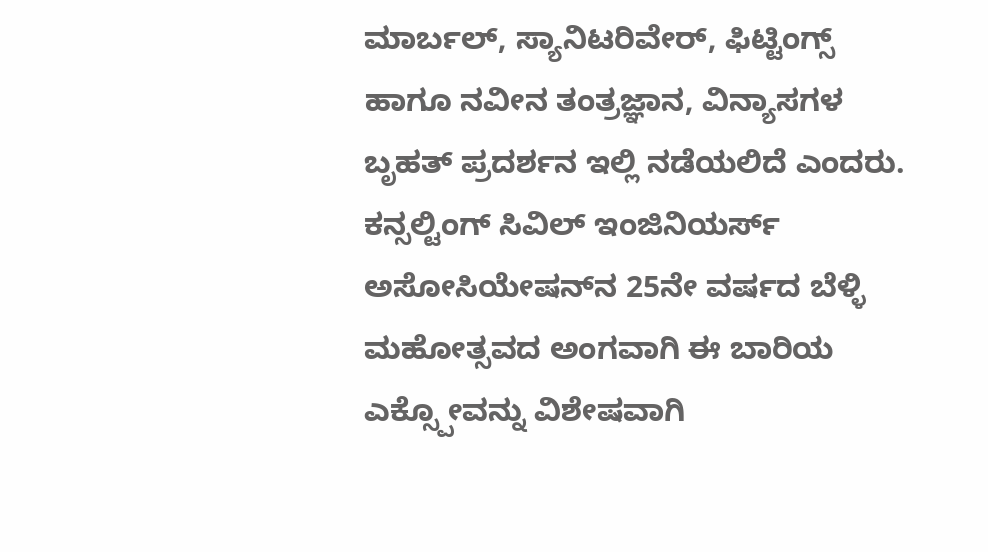ಮಾರ್ಬಲ್, ಸ್ಯಾನಿಟರಿವೇರ್, ಫಿಟ್ಟಿಂಗ್ಸ್ ಹಾಗೂ ನವೀನ ತಂತ್ರಜ್ಞಾನ, ವಿನ್ಯಾಸಗಳ ಬೃಹತ್ ಪ್ರದರ್ಶನ ಇಲ್ಲಿ ನಡೆಯಲಿದೆ ಎಂದರು. ಕನ್ಸಲ್ಟಿಂಗ್ ಸಿವಿಲ್ ಇಂಜಿನಿಯರ್ಸ್ ಅಸೋಸಿಯೇಷನ್‌ನ 25ನೇ ವರ್ಷದ ಬೆಳ್ಳಿ ಮಹೋತ್ಸವದ ಅಂಗವಾಗಿ ಈ ಬಾರಿಯ ಎಕ್ಸ್ಪೋವನ್ನು ವಿಶೇಷವಾಗಿ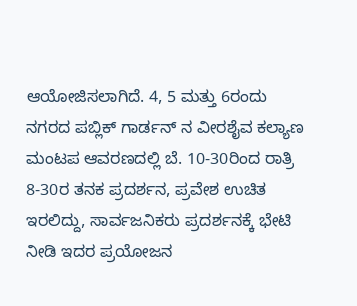ಆಯೋಜಿಸಲಾಗಿದೆ. 4, 5 ಮತ್ತು 6ರಂದು ನಗರದ ಪಬ್ಲಿಕ್ ಗಾರ್ಡನ್ ನ ವೀರಶೈವ ಕಲ್ಯಾಣ ಮಂಟಪ ಆವರಣದಲ್ಲಿ ಬೆ. 10-30ರಿಂದ ರಾತ್ರಿ 8-30ರ ತನಕ ಪ್ರದರ್ಶನ, ಪ್ರವೇಶ ಉಚಿತ ಇರಲಿದ್ದು, ಸಾರ್ವಜನಿಕರು ಪ್ರದರ್ಶನಕ್ಕೆ ಭೇಟಿ ನೀಡಿ ಇದರ ಪ್ರಯೋಜನ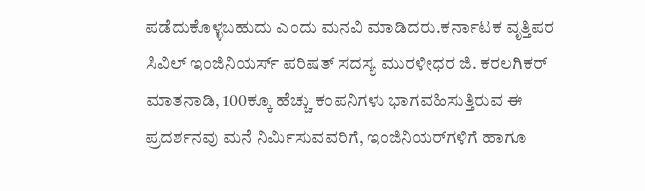ಪಡೆದುಕೊಳ್ಳಬಹುದು ಎಂದು ಮನವಿ ಮಾಡಿದರು.ಕರ್ನಾಟಕ ವೃತ್ತಿಪರ ಸಿವಿಲ್ ಇಂಜಿನಿಯರ್ಸ್ ಪರಿಷತ್ ಸದಸ್ಯ ಮುರಳೀಧರ ಜಿ. ಕರಲಗಿಕರ್ ಮಾತನಾಡಿ, 100ಕ್ಕೂ ಹೆಚ್ಚು ಕಂಪನಿಗಳು ಭಾಗವಹಿಸುತ್ತಿರುವ ಈ ಪ್ರದರ್ಶನವು ಮನೆ ನಿರ್ಮಿಸುವವರಿಗೆ, ಇಂಜಿನಿಯರ್‌ಗಳಿಗೆ ಹಾಗೂ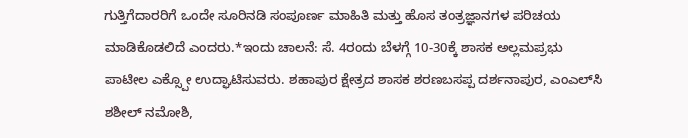ಗುತ್ತಿಗೆದಾರರಿಗೆ ಒಂದೇ ಸೂರಿನಡಿ ಸಂಪೂರ್ಣ ಮಾಹಿತಿ ಮತ್ತು ಹೊಸ ತಂತ್ರಜ್ಞಾನಗಳ ಪರಿಚಯ ಮಾಡಿಕೊಡಲಿದೆ ಎಂದರು.*ಇಂದು ಚಾಲನೆ: ಸೆ. 4ರಂದು ಬೆಳಗ್ಗೆ 10-30ಕ್ಕೆ ಶಾಸಕ ಅಲ್ಲಮಪ್ರಭು ಪಾಟೀಲ ಎಕ್ಸ್ಪೋ ಉದ್ಘಾಟಿಸುವರು. ಶಹಾಪುರ ಕ್ಷೇತ್ರದ ಶಾಸಕ ಶರಣಬಸಪ್ಪ ದರ್ಶನಾಪುರ, ಎಂಎಲ್‌ಸಿ ಶಶೀಲ್ ನಮೋಶಿ,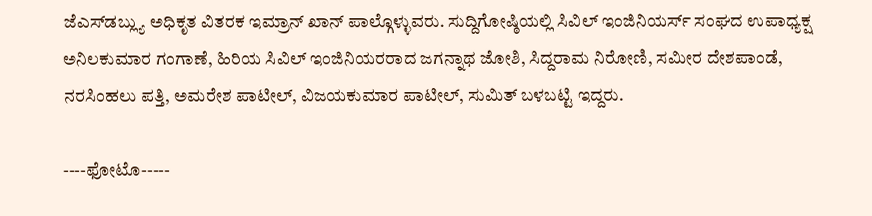ಜೆಎಸ್‌ಡಬ್ಲ್ಯು ಅಧಿಕೃತ ವಿತರಕ ಇಮ್ರಾನ್ ಖಾನ್ ಪಾಲ್ಗೊಳ್ಳುವರು. ಸುದ್ದಿಗೋಷ್ಠಿಯಲ್ಲಿ ಸಿವಿಲ್ ಇಂಜಿನಿಯರ್ಸ್ ಸಂಘದ ಉಪಾಧ್ಯಕ್ಷ ಅನಿಲಕುಮಾರ ಗಂಗಾಣೆ, ಹಿರಿಯ ಸಿವಿಲ್ ಇಂಜಿನಿಯರರಾದ ಜಗನ್ನಾಥ ಜೋಶಿ, ಸಿದ್ದರಾಮ ನಿರೋಣಿ, ಸಮೀರ ದೇಶಪಾಂಡೆ, ನರಸಿಂಹಲು ಪತ್ತಿ, ಅಮರೇಶ ಪಾಟೀಲ್, ವಿಜಯಕುಮಾರ ಪಾಟೀಲ್, ಸುಮಿತ್ ಬಳಬಟ್ಟಿ ಇದ್ದರು.

----ಫೋಟೊ-----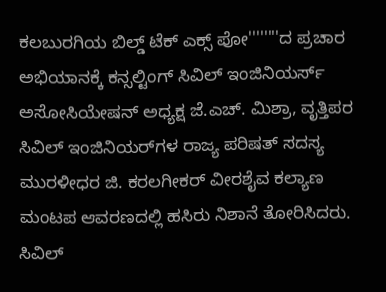ಕಲಬುರಗಿಯ ಬಿಲ್ಡ್ ಟೆಕ್ ಎಕ್ಸ್ ಪೋ''''''''ದ ಪ್ರಚಾರ ಅಭಿಯಾನಕ್ಕೆ ಕನ್ಸಲ್ಟಿಂಗ್ ಸಿವಿಲ್ ಇಂಜಿನಿಯರ್ಸ್ ಅಸೋಸಿಯೇಷನ್ ಅಧ್ಯಕ್ಷ ಜೆ.ಎಚ್. ಮಿಶ್ರಾ, ವೃತ್ತಿಪರ ಸಿವಿಲ್ ಇಂಜಿನಿಯರ್‌ಗಳ ರಾಜ್ಯ ಪರಿಷತ್ ಸದಸ್ಯ ಮುರಳೀಧರ ಜಿ. ಕರಲಗೀಕರ್ ವೀರಶೈವ ಕಲ್ಯಾಣ ಮಂಟಪ ಆವರಣದಲ್ಲಿ ಹಸಿರು ನಿಶಾನೆ ತೋರಿಸಿದರು. ಸಿವಿಲ್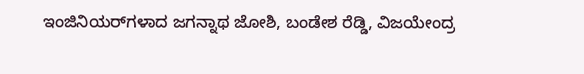ಇಂಜಿನಿಯರ್‌ಗಳಾದ ಜಗನ್ನಾಥ ಜೋಶಿ, ಬಂಡೇಶ ರೆಡ್ಡಿ, ವಿಜಯೇಂದ್ರ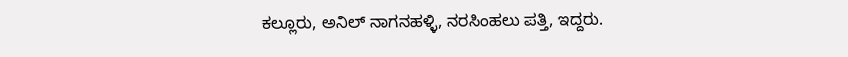ಕಲ್ಲೂರು, ಅನಿಲ್ ನಾಗನಹಳ್ಳಿ, ನರಸಿಂಹಲು ಪತ್ತಿ, ಇದ್ದರು.